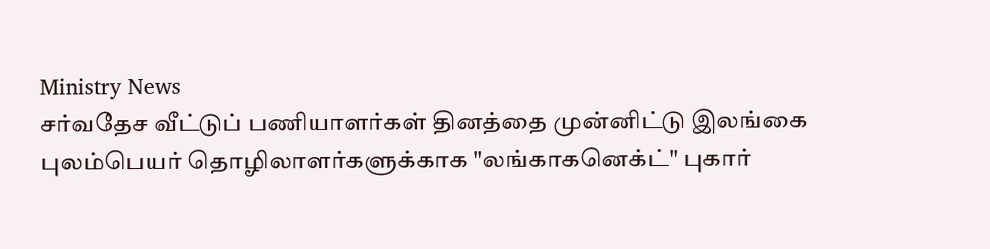Ministry News
சர்வதேச வீட்டுப் பணியாளர்கள் தினத்தை முன்னிட்டு இலங்கை புலம்பெயர் தொழிலாளர்களுக்காக "லங்காகனெக்ட்" புகார்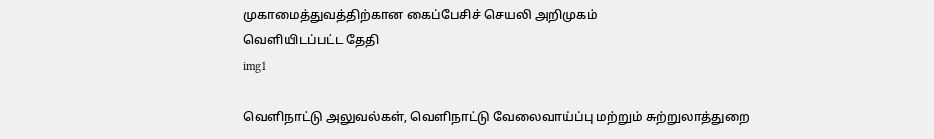முகாமைத்துவத்திற்கான கைப்பேசிச் செயலி அறிமுகம்
வெளியிடப்பட்ட தேதி
img1

வெளிநாட்டு அலுவல்கள், வெளிநாட்டு வேலைவாய்ப்பு மற்றும் சுற்றுலாத்துறை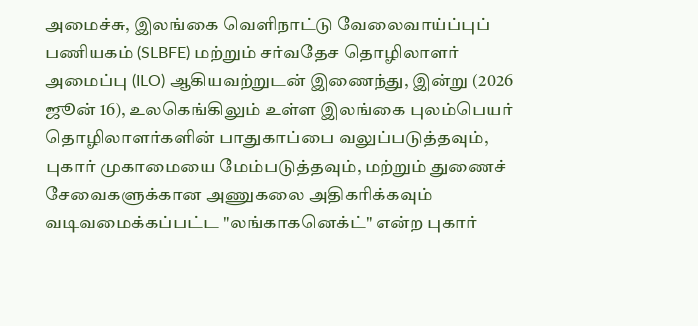அமைச்சு, இலங்கை வெளிநாட்டு வேலைவாய்ப்புப் பணியகம் (SLBFE) மற்றும் சர்வதேச தொழிலாளர் அமைப்பு (ILO) ஆகியவற்றுடன் இணைந்து, இன்று (2026 ஜூன் 16), உலகெங்கிலும் உள்ள இலங்கை புலம்பெயர் தொழிலாளர்களின் பாதுகாப்பை வலுப்படுத்தவும், புகார் முகாமையை மேம்படுத்தவும், மற்றும் துணைச் சேவைகளுக்கான அணுகலை அதிகரிக்கவும் வடிவமைக்கப்பட்ட "லங்காகனெக்ட்" என்ற புகார்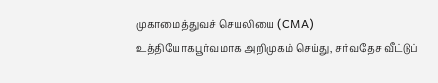முகாமைத்துவச் செயலியை (CMA) உத்தியோகபூர்வமாக அறிமுகம் செய்து, சர்வதேச வீட்டுப்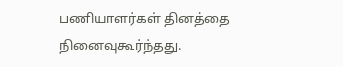பணியாளர்கள் தினத்தை நினைவுகூர்ந்தது.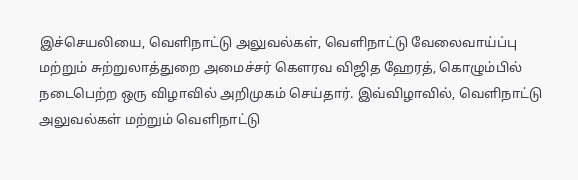இச்செயலியை, வெளிநாட்டு அலுவல்கள், வெளிநாட்டு வேலைவாய்ப்பு மற்றும் சுற்றுலாத்துறை அமைச்சர் கௌரவ விஜித ஹேரத், கொழும்பில் நடைபெற்ற ஒரு விழாவில் அறிமுகம் செய்தார். இவ்விழாவில், வெளிநாட்டு அலுவல்கள் மற்றும் வெளிநாட்டு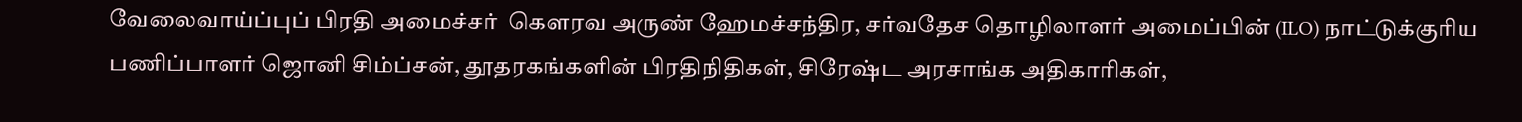வேலைவாய்ப்புப் பிரதி அமைச்சர்  கௌரவ அருண் ஹேமச்சந்திர, சர்வதேச தொழிலாளர் அமைப்பின் (ILO) நாட்டுக்குரிய பணிப்பாளர் ஜொனி சிம்ப்சன், தூதரகங்களின் பிரதிநிதிகள், சிரேஷ்ட அரசாங்க அதிகாரிகள்,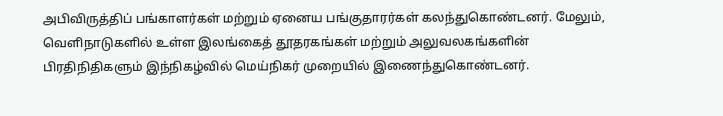அபிவிருத்திப் பங்காளர்கள் மற்றும் ஏனைய பங்குதாரர்கள் கலந்துகொண்டனர். மேலும், வெளிநாடுகளில் உள்ள இலங்கைத் தூதரகங்கள் மற்றும் அலுவலகங்களின் பிரதிநிதிகளும் இந்நிகழ்வில் மெய்நிகர் முறையில் இணைந்துகொண்டனர்.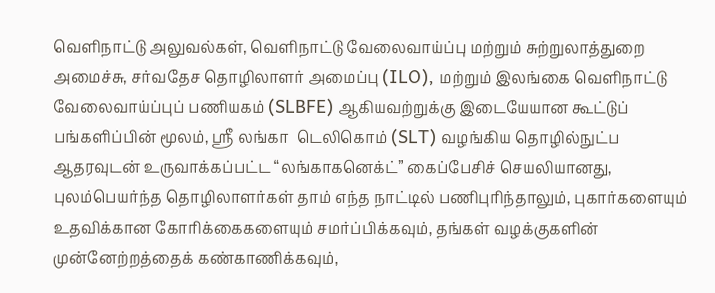வெளிநாட்டு அலுவல்கள், வெளிநாட்டு வேலைவாய்ப்பு மற்றும் சுற்றுலாத்துறை அமைச்சு, சர்வதேச தொழிலாளர் அமைப்பு (ILO), மற்றும் இலங்கை வெளிநாட்டு வேலைவாய்ப்புப் பணியகம் (SLBFE) ஆகியவற்றுக்கு இடையேயான கூட்டுப் பங்களிப்பின் மூலம், ஸ்ரீ லங்கா  டெலிகொம் (SLT) வழங்கிய தொழில்நுட்ப ஆதரவுடன் உருவாக்கப்பட்ட “லங்காகனெக்ட்” கைப்பேசிச் செயலியானது, புலம்பெயர்ந்த தொழிலாளர்கள் தாம் எந்த நாட்டில் பணிபுரிந்தாலும், புகார்களையும் உதவிக்கான கோரிக்கைகளையும் சமர்ப்பிக்கவும், தங்கள் வழக்குகளின் முன்னேற்றத்தைக் கண்காணிக்கவும்,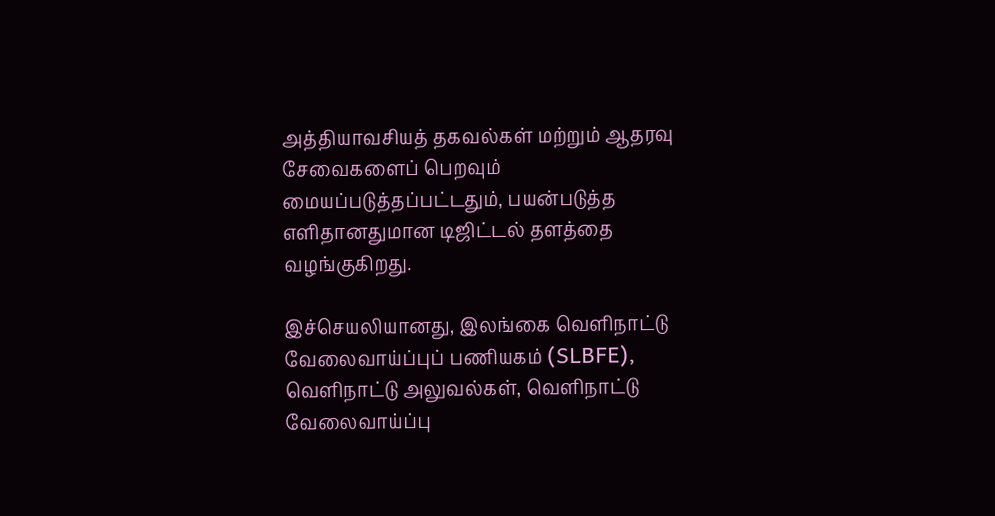அத்தியாவசியத் தகவல்கள் மற்றும் ஆதரவு சேவைகளைப் பெறவும் மையப்படுத்தப்பட்டதும், பயன்படுத்த எளிதானதுமான டிஜிட்டல் தளத்தை வழங்குகிறது.

இச்செயலியானது, இலங்கை வெளிநாட்டு வேலைவாய்ப்புப் பணியகம் (SLBFE), வெளிநாட்டு அலுவல்கள், வெளிநாட்டு வேலைவாய்ப்பு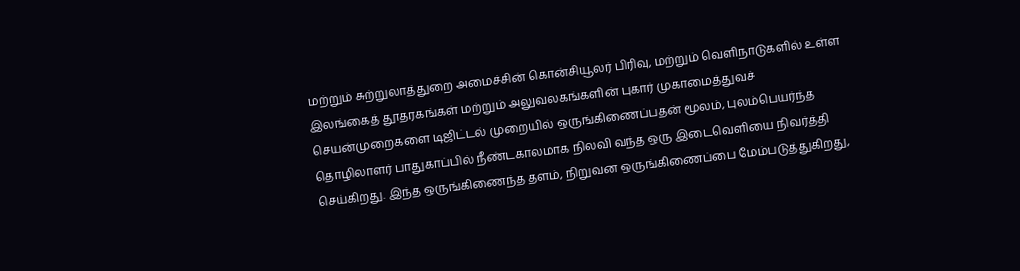மற்றும் சுற்றுலாத்துறை அமைச்சின் கொன்சியூலர் பிரிவு, மற்றும் வெளிநாடுகளில் உள்ள இலங்கைத் தூதரகங்கள் மற்றும் அலுவலகங்களின் புகார் முகாமைத்துவச் செயன்முறைகளை டிஜிட்டல் முறையில் ஒருங்கிணைப்பதன் மூலம், புலம்பெயர்ந்த தொழிலாளர் பாதுகாப்பில் நீண்டகாலமாக நிலவி வந்த ஒரு இடைவெளியை நிவர்த்தி செய்கிறது. இந்த ஒருங்கிணைந்த தளம், நிறுவன ஒருங்கிணைப்பை மேம்படுத்துகிறது,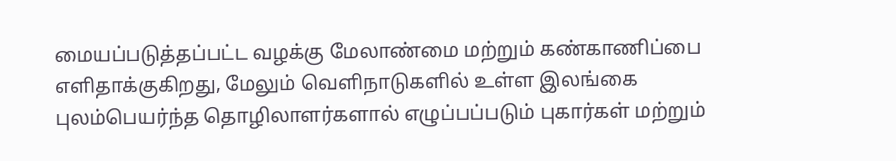மையப்படுத்தப்பட்ட வழக்கு மேலாண்மை மற்றும் கண்காணிப்பை எளிதாக்குகிறது, மேலும் வெளிநாடுகளில் உள்ள இலங்கை புலம்பெயர்ந்த தொழிலாளர்களால் எழுப்பப்படும் புகார்கள் மற்றும்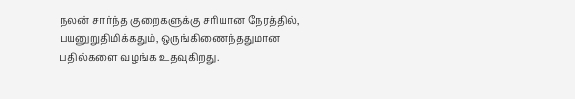நலன் சார்ந்த குறைகளுக்கு சரியான நேரத்தில், பயனுறுதிமிக்கதும், ஒருங்கிணைந்ததுமான பதில்களை வழங்க உதவுகிறது.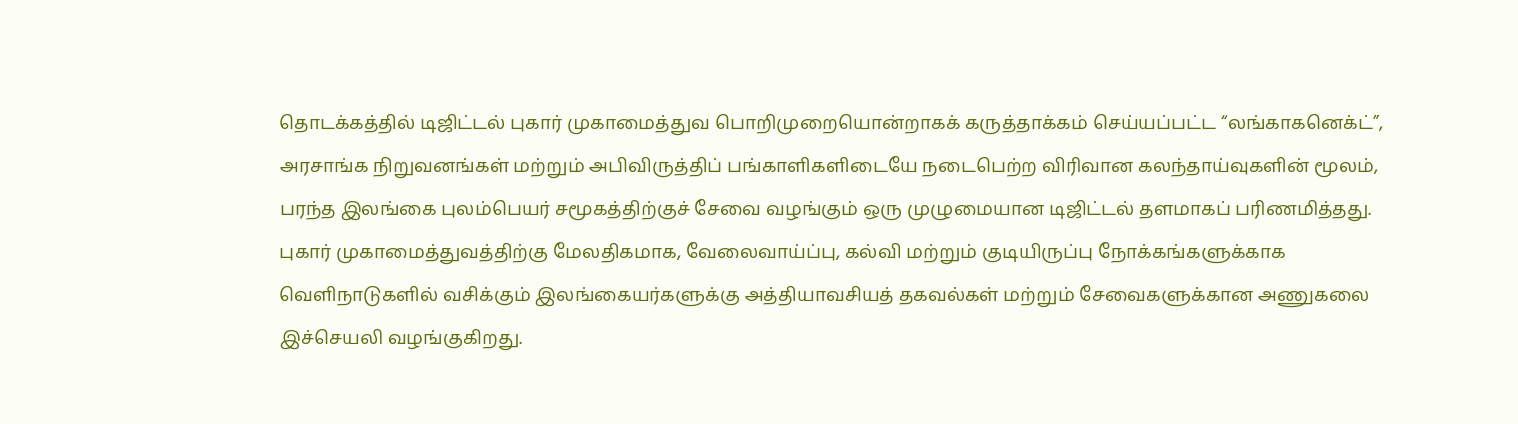தொடக்கத்தில் டிஜிட்டல் புகார் முகாமைத்துவ பொறிமுறையொன்றாகக் கருத்தாக்கம் செய்யப்பட்ட “லங்காகனெக்ட்”, அரசாங்க நிறுவனங்கள் மற்றும் அபிவிருத்திப் பங்காளிகளிடையே நடைபெற்ற விரிவான கலந்தாய்வுகளின் மூலம், பரந்த இலங்கை புலம்பெயர் சமூகத்திற்குச் சேவை வழங்கும் ஒரு முழுமையான டிஜிட்டல் தளமாகப் பரிணமித்தது. புகார் முகாமைத்துவத்திற்கு மேலதிகமாக, வேலைவாய்ப்பு, கல்வி மற்றும் குடியிருப்பு நோக்கங்களுக்காக வெளிநாடுகளில் வசிக்கும் இலங்கையர்களுக்கு அத்தியாவசியத் தகவல்கள் மற்றும் சேவைகளுக்கான அணுகலை இச்செயலி வழங்குகிறது.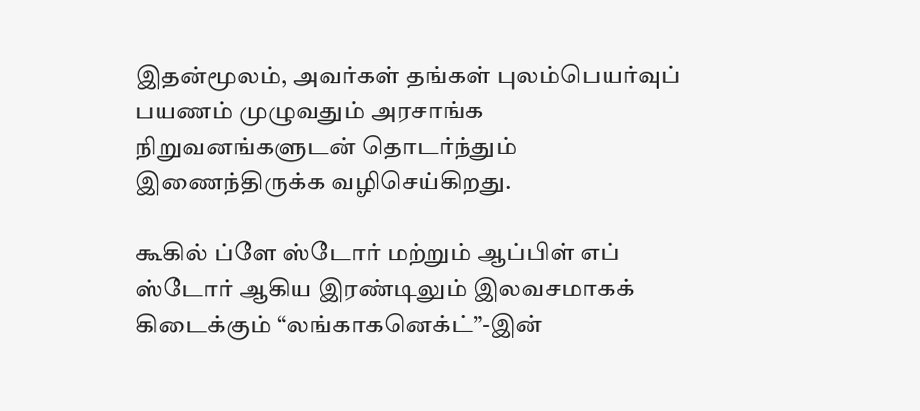இதன்மூலம், அவர்கள் தங்கள் புலம்பெயர்வுப் பயணம் முழுவதும் அரசாங்க நிறுவனங்களுடன் தொடர்ந்தும் இணைந்திருக்க வழிசெய்கிறது.

கூகில் ப்ளே ஸ்டோர் மற்றும் ஆப்பிள் எப் ஸ்டோர் ஆகிய இரண்டிலும் இலவசமாகக் கிடைக்கும் “லங்காகனெக்ட்”-இன்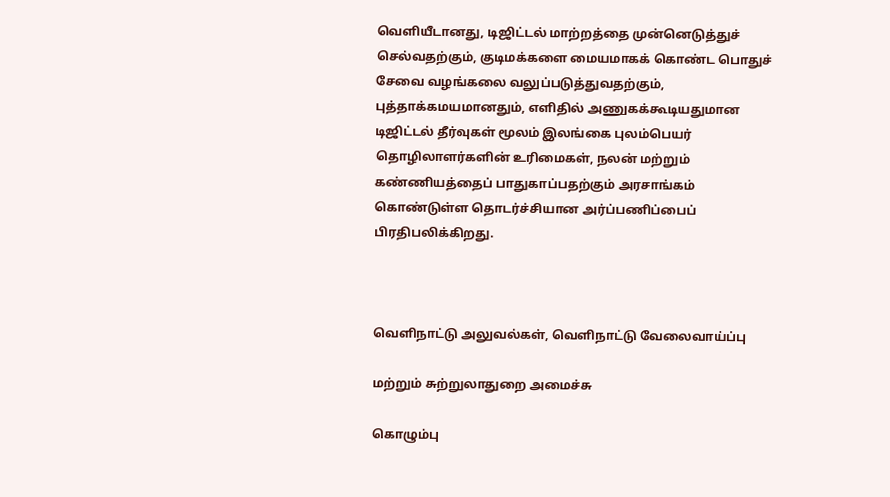வெளியீடானது, டிஜிட்டல் மாற்றத்தை முன்னெடுத்துச் செல்வதற்கும், குடிமக்களை மையமாகக் கொண்ட பொதுச் சேவை வழங்கலை வலுப்படுத்துவதற்கும், புத்தாக்கமயமானதும், எளிதில் அணுகக்கூடியதுமான டிஜிட்டல் தீர்வுகள் மூலம் இலங்கை புலம்பெயர் தொழிலாளர்களின் உரிமைகள், நலன் மற்றும் கண்ணியத்தைப் பாதுகாப்பதற்கும் அரசாங்கம் கொண்டுள்ள தொடர்ச்சியான அர்ப்பணிப்பைப் பிரதிபலிக்கிறது.



வெளிநாட்டு அலுவல்கள், வெளிநாட்டு வேலைவாய்ப்பு

மற்றும் சுற்றுலாதுறை அமைச்சு

கொழும்பு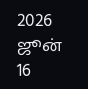2026 ஜூன் 16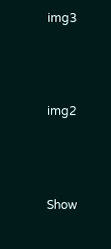img3



img2



Show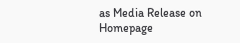as Media Release on Homepage